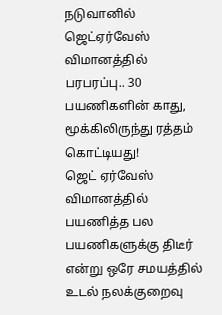நடுவானில் ஜெட்ஏர்வேஸ் விமானத்தில் பரபரப்பு.. 30 பயணிகளின் காது, மூக்கிலிருந்து ரத்தம் கொட்டியது!
ஜெட் ஏர்வேஸ் விமானத்தில் பயணித்த பல பயணிகளுக்கு திடீர் என்று ஒரே சமயத்தில் உடல் நலக்குறைவு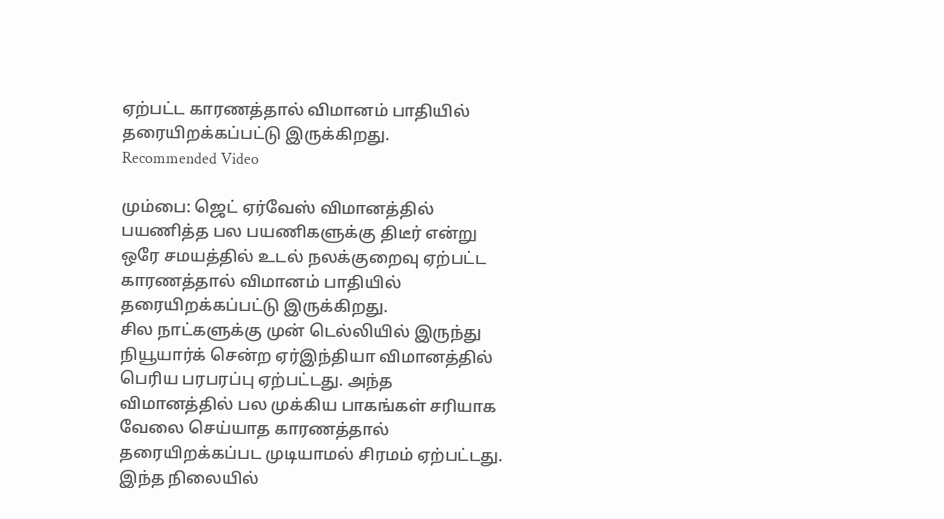ஏற்பட்ட காரணத்தால் விமானம் பாதியில் தரையிறக்கப்பட்டு இருக்கிறது.
Recommended Video

மும்பை: ஜெட் ஏர்வேஸ் விமானத்தில் பயணித்த பல பயணிகளுக்கு திடீர் என்று ஒரே சமயத்தில் உடல் நலக்குறைவு ஏற்பட்ட காரணத்தால் விமானம் பாதியில் தரையிறக்கப்பட்டு இருக்கிறது.
சில நாட்களுக்கு முன் டெல்லியில் இருந்து நியூயார்க் சென்ற ஏர்இந்தியா விமானத்தில் பெரிய பரபரப்பு ஏற்பட்டது. அந்த விமானத்தில் பல முக்கிய பாகங்கள் சரியாக வேலை செய்யாத காரணத்தால் தரையிறக்கப்பட முடியாமல் சிரமம் ஏற்பட்டது.
இந்த நிலையில்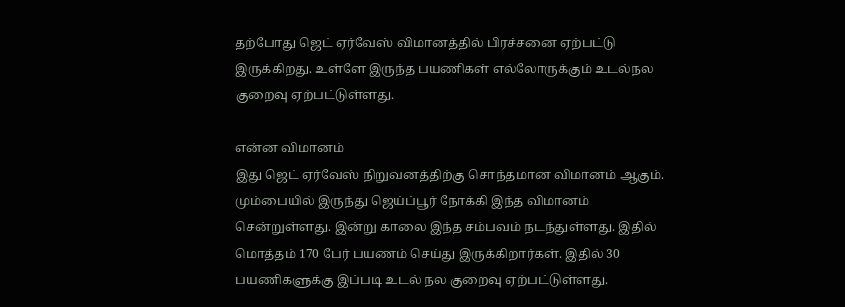தற்போது ஜெட் ஏர்வேஸ் விமானத்தில் பிரச்சனை ஏற்பட்டு இருக்கிறது. உள்ளே இருந்த பயணிகள் எல்லோருக்கும் உடல்நல குறைவு ஏற்பட்டுள்ளது.

என்ன விமானம்
இது ஜெட் ஏர்வேஸ் நிறுவனத்திற்கு சொந்தமான விமானம் ஆகும். மும்பையில் இருந்து ஜெய்ப்பூர் நோக்கி இந்த விமானம் சென்றுள்ளது. இன்று காலை இந்த சம்பவம் நடந்துள்ளது. இதில் மொத்தம் 170 பேர் பயணம் செய்து இருக்கிறார்கள். இதில் 30 பயணிகளுக்கு இப்படி உடல் நல குறைவு ஏற்பட்டுள்ளது.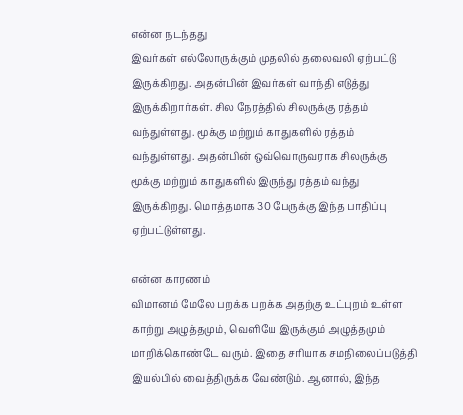என்ன நடந்தது
இவர்கள் எல்லோருக்கும் முதலில் தலைவலி ஏற்பட்டு இருக்கிறது. அதன்பின் இவர்கள் வாந்தி எடுத்து இருக்கிறார்கள். சில நேரத்தில் சிலருக்கு ரத்தம் வந்துள்ளது. மூக்கு மற்றும் காதுகளில் ரத்தம் வந்துள்ளது. அதன்பின் ஒவ்வொருவராக சிலருக்கு மூக்கு மற்றும் காதுகளில் இருந்து ரத்தம் வந்து இருக்கிறது. மொத்தமாக 30 பேருக்கு இந்த பாதிப்பு ஏற்பட்டுள்ளது.

என்ன காரணம்
விமானம் மேலே பறக்க பறக்க அதற்கு உட்புறம் உள்ள காற்று அழுத்தமும், வெளியே இருக்கும் அழுத்தமும் மாறிக்கொண்டே வரும். இதை சரியாக சமநிலைப்படுத்தி இயல்பில் வைத்திருக்க வேண்டும். ஆனால், இந்த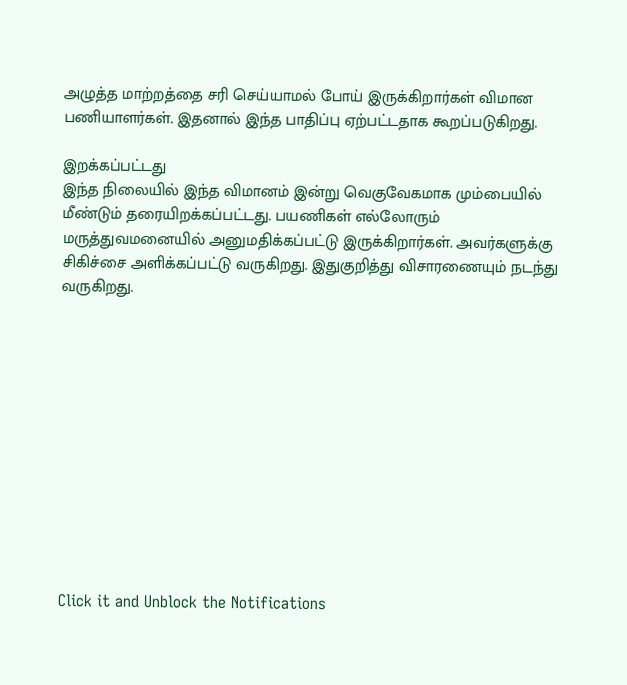அழுத்த மாற்றத்தை சரி செய்யாமல் போய் இருக்கிறார்கள் விமான பணியாளர்கள். இதனால் இந்த பாதிப்பு ஏற்பட்டதாக கூறப்படுகிறது.

இறக்கப்பட்டது
இந்த நிலையில் இந்த விமானம் இன்று வெகுவேகமாக மும்பையில் மீண்டும் தரையிறக்கப்பட்டது. பயணிகள் எல்லோரும் மருத்துவமனையில் அனுமதிக்கப்பட்டு இருக்கிறார்கள். அவர்களுக்கு சிகிச்சை அளிக்கப்பட்டு வருகிறது. இதுகுறித்து விசாரணையும் நடந்து வருகிறது.












Click it and Unblock the Notifications